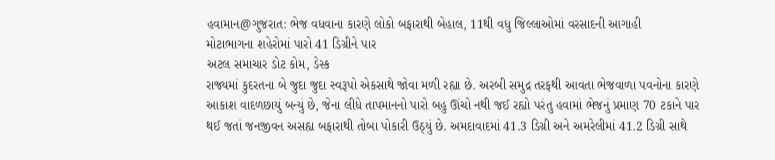હવામાન@ગુજરાત: ભેજ વધવાના કારણે લોકો બફારાથી બેહાલ, 11થી વધુ જિલ્લાઓમાં વરસાદની આગાહી
મોટાભાગના શહેરોમાં પારો 41 ડિગ્રીને પાર
અટલ સમાચાર ડોટ કોમ, ડેસ્ક
રાજ્યમાં કુદરતના બે જુદા જુદા સ્વરૂપો એકસાથે જોવા મળી રહ્યા છે. અરબી સમુદ્ર તરફથી આવતા ભેજવાળા પવનોના કારણે આકાશ વાદળછાયું બન્યું છે, જેના લીધે તાપમાનનો પારો બહુ ઊંચો નથી જઈ રહ્યો પરંતુ હવામાં ભેજનું પ્રમાણ 70 ટકાને પાર થઈ જતાં જનજીવન અસહ્ય બફારાથી તોબા પોકારી ઉઠ્યું છે. અમદાવાદમાં 41.3 ડિગ્રી અને અમરેલીમાં 41.2 ડિગ્રી સાથે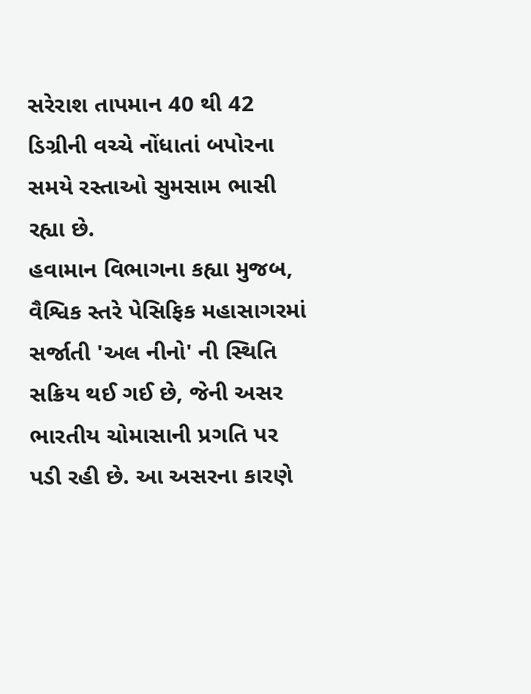સરેરાશ તાપમાન 40 થી 42 ડિગ્રીની વચ્ચે નોંધાતાં બપોરના સમયે રસ્તાઓ સુમસામ ભાસી રહ્યા છે.
હવામાન વિભાગના કહ્યા મુજબ, વૈશ્વિક સ્તરે પેસિફિક મહાસાગરમાં સર્જાતી 'અલ નીનો' ની સ્થિતિ સક્રિય થઈ ગઈ છે, જેની અસર ભારતીય ચોમાસાની પ્રગતિ પર પડી રહી છે. આ અસરના કારણે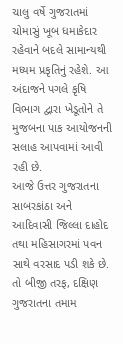ચાલુ વર્ષે ગુજરાતમાં ચોમાસું ખૂબ ધમાકેદાર રહેવાને બદલે સામાન્યથી મધ્યમ પ્રકૃતિનું રહેશે. આ અંદાજને પગલે કૃષિ વિભાગ દ્વારા ખેડૂતોને તે મુજબના પાક આયોજનની સલાહ આપવામાં આવી રહી છે.
આજે ઉત્તર ગુજરાતના સાબરકાંઠા અને આદિવાસી જિલ્લા દાહોદ તથા મહિસાગરમાં પવન સાથે વરસાદ પડી શકે છે. તો બીજી તરફ, દક્ષિણ ગુજરાતના તમામ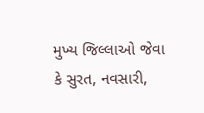મુખ્ય જિલ્લાઓ જેવા કે સુરત, નવસારી,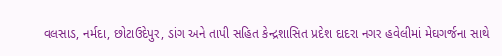વલસાડ, નર્મદા, છોટાઉદેપુર, ડાંગ અને તાપી સહિત કેન્દ્રશાસિત પ્રદેશ દાદરા નગર હવેલીમાં મેઘગર્જના સાથે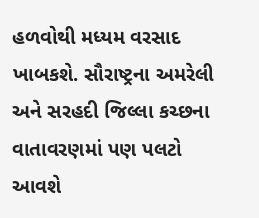હળવોથી મધ્યમ વરસાદ ખાબકશે. સૌરાષ્ટ્રના અમરેલી અને સરહદી જિલ્લા કચ્છના વાતાવરણમાં પણ પલટો આવશે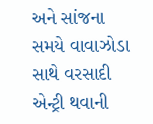અને સાંજના સમયે વાવાઝોડા સાથે વરસાદી એન્ટ્રી થવાની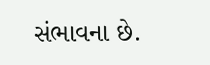સંભાવના છે.